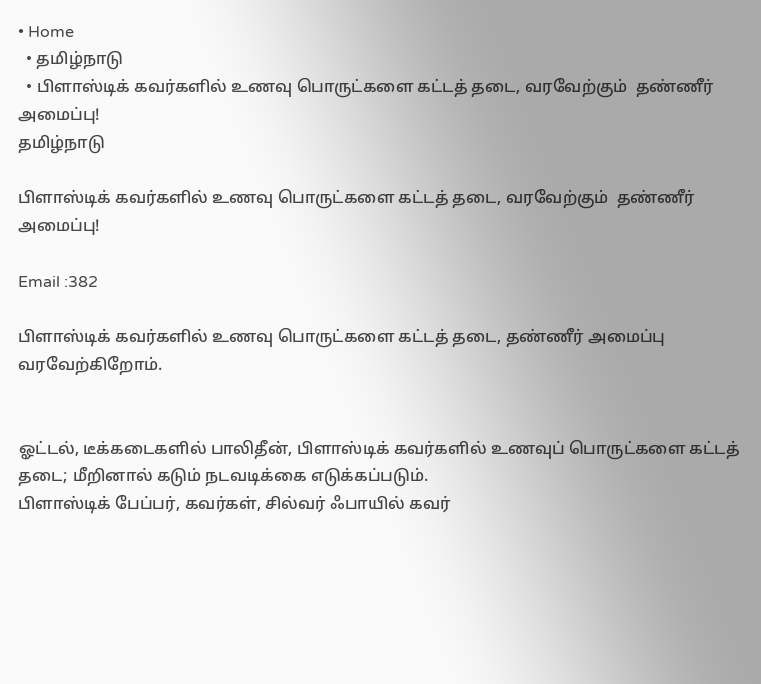• Home
  • தமிழ்நாடு
  • பிளாஸ்டிக் கவர்களில் உணவு பொருட்களை கட்டத் தடை, வரவேற்கும்  தண்ணீர் அமைப்பு!
தமிழ்நாடு

பிளாஸ்டிக் கவர்களில் உணவு பொருட்களை கட்டத் தடை, வரவேற்கும்  தண்ணீர் அமைப்பு!

Email :382

பிளாஸ்டிக் கவர்களில் உணவு பொருட்களை கட்டத் தடை, தண்ணீர் அமைப்பு வரவேற்கிறோம்.


ஓட்டல், டீக்கடைகளில் பாலிதீன், பிளாஸ்டிக் கவர்களில் உணவுப் பொருட்களை கட்டத் தடை; மீறினால் கடும் நடவடிக்கை எடுக்கப்படும்.
பிளாஸ்டிக் பேப்பர், கவர்கள், சில்வர் ஃபாயில் கவர்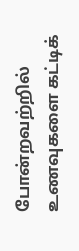போன்றவற்றில் உணவுகளை கட்டிக்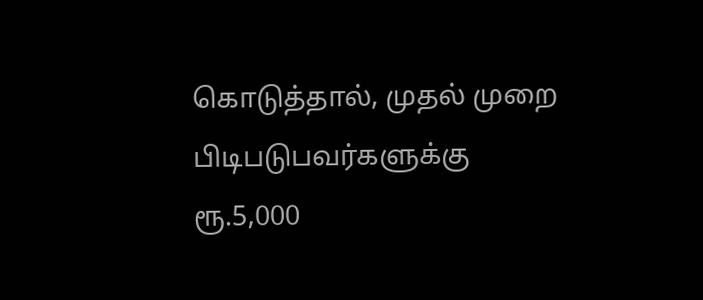கொடுத்தால், முதல் முறை பிடிபடுபவர்களுக்கு ரூ.5,000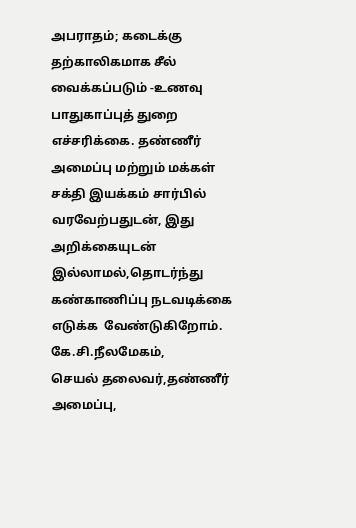அபராதம்; கடைக்கு தற்காலிகமாக சீல் வைக்கப்படும் -உணவு பாதுகாப்புத் துறை எச்சரிக்கை. தண்ணீர் அமைப்பு மற்றும் மக்கள் சக்தி இயக்கம் சார்பில் வரவேற்பதுடன், இது அறிக்கையுடன் இல்லாமல்,தொடர்ந்து கண்காணிப்பு நடவடிக்கை எடுக்க  வேண்டுகிறோம்.
கே.சி.நீலமேகம்,
செயல் தலைவர்,தண்ணீர் அமைப்பு,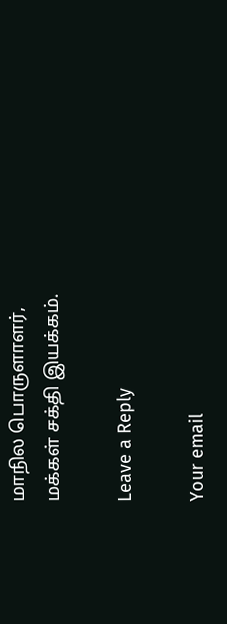மாநில பொருளாளர்,
மக்கள் சக்தி இயக்கம்.

Leave a Reply

Your email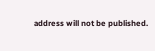address will not be published.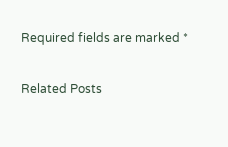Required fields are marked *

Related Posts